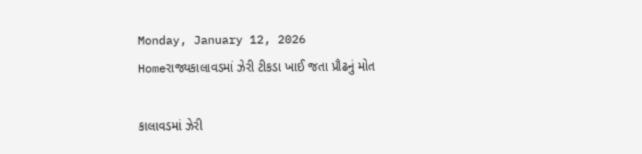Monday, January 12, 2026
Homeરાજ્યકાલાવડમાં ઝેરી ટીકડા ખાઈ જતા પ્રૌઢનું મોત

કાલાવડમાં ઝેરી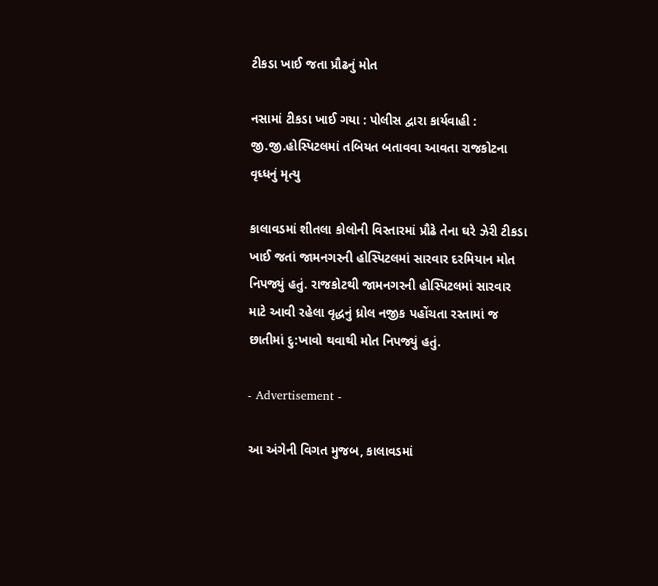ટીકડા ખાઈ જતા પ્રૌઢનું મોત

નસામાં ટીકડા ખાઈ ગયા : પોલીસ દ્વારા કાર્યવાહી : જી.જી.હોસ્પિટલમાં તબિયત બતાવવા આવતા રાજકોટના વૃધ્ધનું મૃત્યુ

કાલાવડમાં શીતલા કોલોની વિસ્તારમાં પ્રૌઢે તેના ઘરે ઝેરી ટીકડા ખાઈ જતાં જામનગરની હોસ્પિટલમાં સારવાર દરમિયાન મોત નિપજ્યું હતું. રાજકોટથી જામનગરની હોસ્પિટલમાં સારવાર માટે આવી રહેલા વૃદ્ધનું ધ્રોલ નજીક પહોંચતા રસ્તામાં જ છાતીમાં દુ:ખાવો થવાથી મોત નિપજ્યું હતું.

- Advertisement -

આ અંગેની વિગત મુજબ, કાલાવડમાં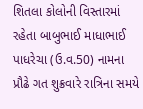શિતલા કોલોની વિસ્તારમાં રહેતા બાબુભાઈ માધાભાઈ પાધરેચા (ઉ.વ.50) નામના પ્રૌઢે ગત શુક્રવારે રાત્રિના સમયે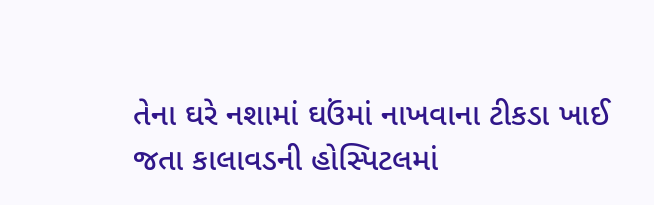તેના ઘરે નશામાં ઘઉંમાં નાખવાના ટીકડા ખાઈ જતા કાલાવડની હોસ્પિટલમાં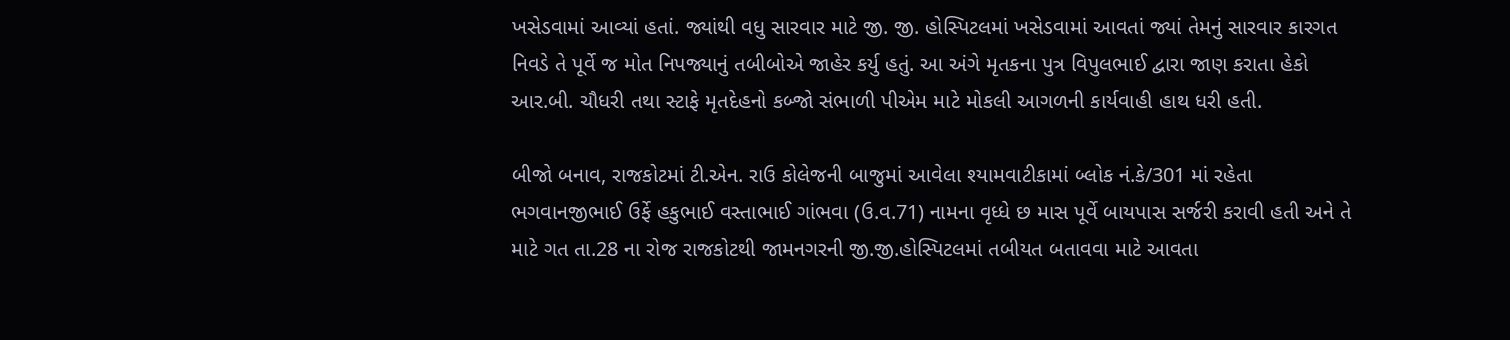ખસેડવામાં આવ્યાં હતાં. જ્યાંથી વધુ સારવાર માટે જી. જી. હોસ્પિટલમાં ખસેડવામાં આવતાં જ્યાં તેમનું સારવાર કારગત નિવડે તે પૂર્વે જ મોત નિપજ્યાનું તબીબોએ જાહેર કર્યુ હતું. આ અંગે મૃતકના પુત્ર વિપુલભાઈ દ્વારા જાણ કરાતા હેકો આર.બી. ચૌધરી તથા સ્ટાફે મૃતદેહનો કબ્જો સંભાળી પીએમ માટે મોકલી આગળની કાર્યવાહી હાથ ધરી હતી.

બીજો બનાવ, રાજકોટમાં ટી.એન. રાઉ કોલેજની બાજુમાં આવેલા શ્યામવાટીકામાં બ્લોક નં.કે/301 માં રહેતા ભગવાનજીભાઈ ઉર્ફે હકુભાઈ વસ્તાભાઈ ગાંભવા (ઉ.વ.71) નામના વૃધ્ધે છ માસ પૂર્વે બાયપાસ સર્જરી કરાવી હતી અને તે માટે ગત તા.28 ના રોજ રાજકોટથી જામનગરની જી.જી.હોસ્પિટલમાં તબીયત બતાવવા માટે આવતા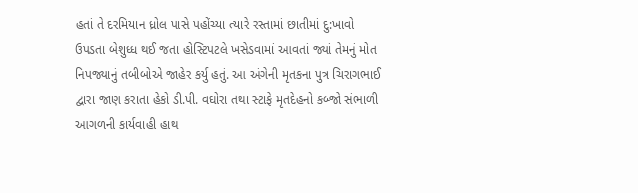હતાં તે દરમિયાન ધ્રોલ પાસે પહોંચ્યા ત્યારે રસ્તામાં છાતીમાં દુ:ખાવો ઉપડતા બેશુધ્ધ થઈ જતા હોસ્ટિપટલે ખસેડવામાં આવતાં જ્યાં તેમનું મોત નિપજ્યાનું તબીબોએ જાહેર કર્યુ હતું. આ અંગેની મૃતકના પુત્ર ચિરાગભાઈ દ્વારા જાણ કરાતા હેકો ડી.પી. વઘોરા તથા સ્ટાફે મૃતદેહનો કબ્જો સંભાળી આગળની કાર્યવાહી હાથ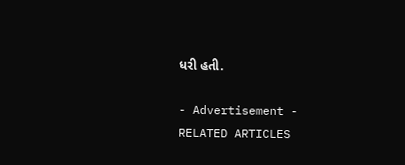ધરી હતી.

- Advertisement -
RELATED ARTICLES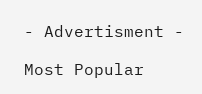- Advertisment -

Most Popular